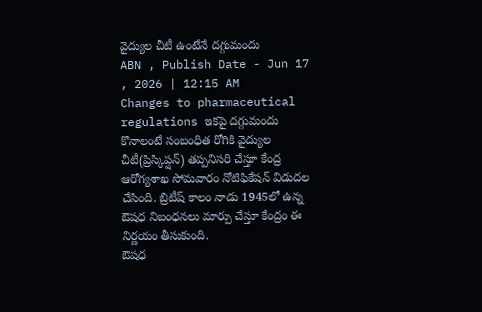వైద్యుల చీటీ ఉంటేనే దగ్గుమందు
ABN , Publish Date - Jun 17 , 2026 | 12:15 AM
Changes to pharmaceutical regulations ఇకపై దగ్గుమందు కొనాలంటే సంబంధిత రోగికి వైద్యుల చీటీ(ప్రిస్కిప్షన్) తప్పనిసరి చేస్తూ కేంద్ర ఆరోగ్యశాఖ సోమవారం నోటిఫికేషన్ విడుదల చేసింది. బ్రిటీష్ కాలం నాడు 1945లో ఉన్న ఔషధ నిబంధనలు మార్పు చేస్తూ కేంద్రం ఈ నిర్ణయం తీసుకుంది.
ఔషధ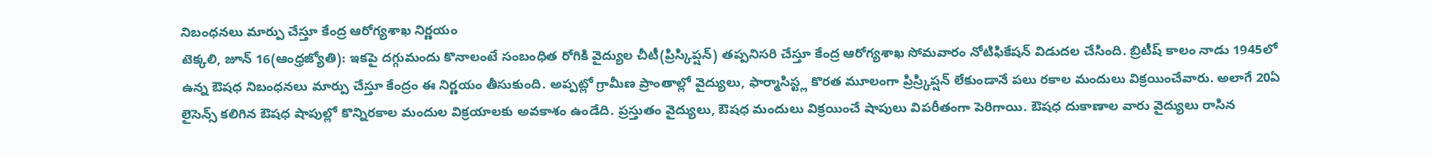నిబంధనలు మార్పు చేస్తూ కేంద్ర ఆరోగ్యశాఖ నిర్ణయం
టెక్కలి, జూన్ 16(ఆంధ్రజ్యోతి): ఇకపై దగ్గుమందు కొనాలంటే సంబంధిత రోగికి వైద్యుల చీటీ(ప్రిస్కిప్షన్) తప్పనిసరి చేస్తూ కేంద్ర ఆరోగ్యశాఖ సోమవారం నోటిఫికేషన్ విడుదల చేసింది. బ్రిటీష్ కాలం నాడు 1945లో ఉన్న ఔషధ నిబంధనలు మార్పు చేస్తూ కేంద్రం ఈ నిర్ణయం తీసుకుంది. అప్పట్లో గ్రామీణ ప్రాంతాల్లో వైద్యులు, ఫార్మాసిస్ట్ల కొరత మూలంగా ప్రిస్ర్కిప్షన్ లేకుండానే పలు రకాల మందులు విక్రయించేవారు. అలాగే 20ఏ లైసెన్స్ కలిగిన ఔషధ షాపుల్లో కొన్నిరకాల మందుల విక్రయాలకు అవకాశం ఉండేది. ప్రస్తుతం వైద్యులు, ఔషధ మందులు విక్రయించే షాపులు విపరీతంగా పెరిగాయి. ఔషధ దుకాణాల వారు వైద్యులు రాసిన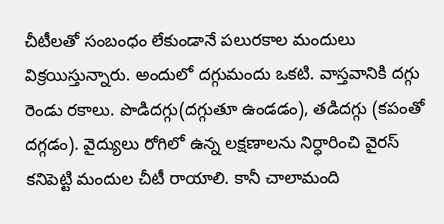చీటీలతో సంబంధం లేకుండానే పలురకాల మందులు విక్రయిస్తున్నారు. అందులో దగ్గుమందు ఒకటి. వాస్తవానికి దగ్గు రెండు రకాలు. పొడిదగ్గు(దగ్గుతూ ఉండడం), తడిదగ్గు (కపంతో దగ్గడం). వైద్యులు రోగిలో ఉన్న లక్షణాలను నిర్ధారించి వైరస్ కనిపెట్టి మందుల చీటీ రాయాలి. కానీ చాలామంది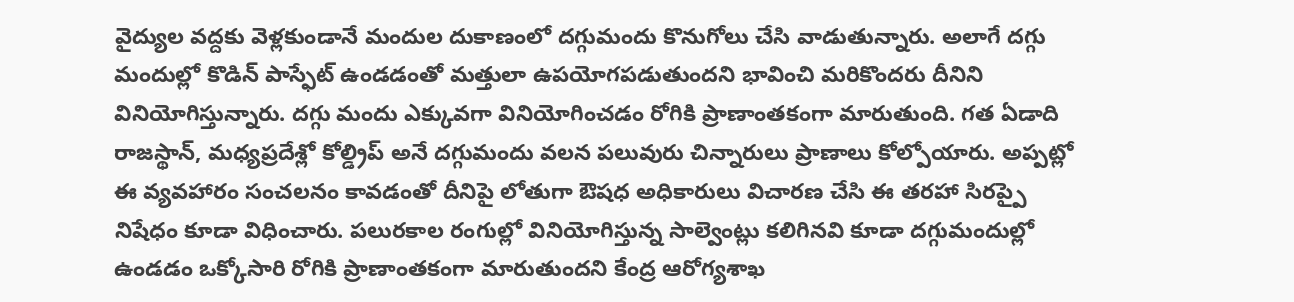వైద్యుల వద్దకు వెళ్లకుండానే మందుల దుకాణంలో దగ్గుమందు కొనుగోలు చేసి వాడుతున్నారు. అలాగే దగ్గు మందుల్లో కొడిన్ పాస్ఫేట్ ఉండడంతో మత్తులా ఉపయోగపడుతుందని భావించి మరికొందరు దీనిని వినియోగిస్తున్నారు. దగ్గు మందు ఎక్కువగా వినియోగించడం రోగికి ప్రాణాంతకంగా మారుతుంది. గత ఏడాది రాజస్థాన్, మధ్యప్రదేశ్లో కోల్డ్రిప్ అనే దగ్గుమందు వలన పలువురు చిన్నారులు ప్రాణాలు కోల్పోయారు. అప్పట్లో ఈ వ్యవహారం సంచలనం కావడంతో దీనిపై లోతుగా ఔషధ అధికారులు విచారణ చేసి ఈ తరహా సిరప్పై నిషేధం కూడా విధించారు. పలురకాల రంగుల్లో వినియోగిస్తున్న సాల్వెంట్లు కలిగినవి కూడా దగ్గుమందుల్లో ఉండడం ఒక్కోసారి రోగికి ప్రాణాంతకంగా మారుతుందని కేంద్ర ఆరోగ్యశాఖ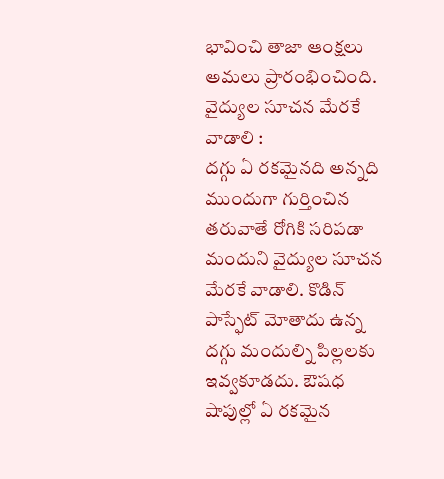భావించి తాజా ఆంక్షలు అమలు ప్రారంభించింది.
వైద్యుల సూచన మేరకే వాడాలి :
దగ్గు ఏ రకమైనది అన్నది ముందుగా గుర్తించిన తరువాతే రోగికి సరిపడా మందుని వైద్యుల సూచన మేరకే వాడాలి. కొడిన్ పాస్ఫేట్ మోతాదు ఉన్న దగ్గు మందుల్ని పిల్లలకు ఇవ్వకూడదు. ఔషధ షాపుల్లో ఏ రకమైన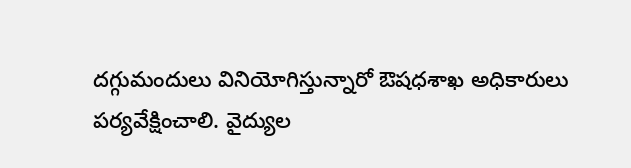దగ్గుమందులు వినియోగిస్తున్నారో ఔషధశాఖ అధికారులు పర్యవేక్షించాలి. వైద్యుల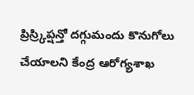ప్రిస్ర్కిప్షన్తో దగ్గుమందు కొనుగోలు చేయాలని కేంద్ర ఆరోగ్యశాఖ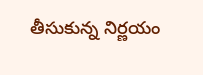తీసుకున్న నిర్ణయం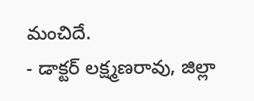మంచిదే.
- డాక్టర్ లక్ష్మణరావు, జిల్లా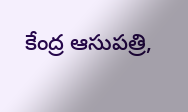కేంద్ర ఆసుపత్రి,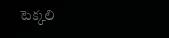టెక్కలి